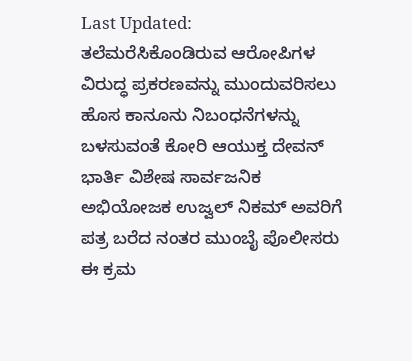Last Updated:
ತಲೆಮರೆಸಿಕೊಂಡಿರುವ ಆರೋಪಿಗಳ ವಿರುದ್ಧ ಪ್ರಕರಣವನ್ನು ಮುಂದುವರಿಸಲು ಹೊಸ ಕಾನೂನು ನಿಬಂಧನೆಗಳನ್ನು ಬಳಸುವಂತೆ ಕೋರಿ ಆಯುಕ್ತ ದೇವನ್ ಭಾರ್ತಿ ವಿಶೇಷ ಸಾರ್ವಜನಿಕ ಅಭಿಯೋಜಕ ಉಜ್ವಲ್ ನಿಕಮ್ ಅವರಿಗೆ ಪತ್ರ ಬರೆದ ನಂತರ ಮುಂಬೈ ಪೊಲೀಸರು ಈ ಕ್ರಮ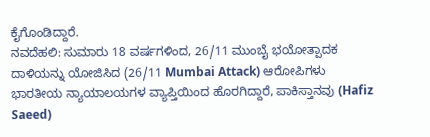ಕೈಗೊಂಡಿದ್ದಾರೆ.
ನವದೆಹಲಿ: ಸುಮಾರು 18 ವರ್ಷಗಳಿಂದ, 26/11 ಮುಂಬೈ ಭಯೋತ್ಪಾದಕ ದಾಳಿಯನ್ನು ಯೋಜಿಸಿದ (26/11 Mumbai Attack) ಆರೋಪಿಗಳು ಭಾರತೀಯ ನ್ಯಾಯಾಲಯಗಳ ವ್ಯಾಪ್ತಿಯಿಂದ ಹೊರಗಿದ್ದಾರೆ, ಪಾಕಿಸ್ತಾನವು (Hafiz Saeed)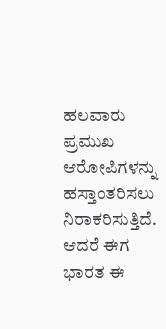ಹಲವಾರು ಪ್ರಮುಖ ಆರೋಪಿಗಳನ್ನು ಹಸ್ತಾಂತರಿಸಲು ನಿರಾಕರಿಸುತ್ತಿದೆ. ಆದರೆ ಈಗ ಭಾರತ ಈ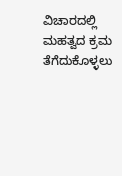ವಿಚಾರದಲ್ಲಿ ಮಹತ್ವದ ಕ್ರಮ ತೆಗೆದುಕೊಳ್ಳಲು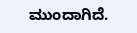ಮುಂದಾಗಿದೆ.